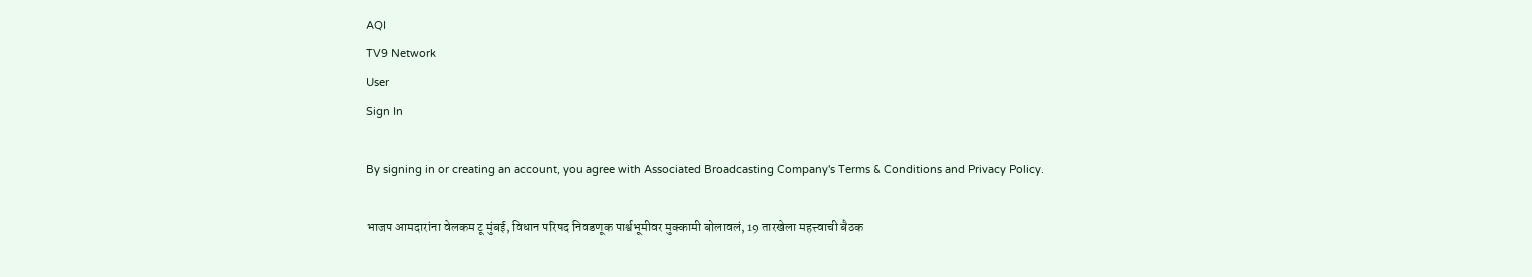AQI
TV9 Network
User
Sign In

By signing in or creating an account, you agree with Associated Broadcasting Company's Terms & Conditions and Privacy Policy.

भाजप आमदारांना वेलकम टू मुंबई, विधान परिषद निवडणूक पार्श्वभूमीवर मुक्कामी बोलावलं, 19 तारखेला महत्त्वाची बैठक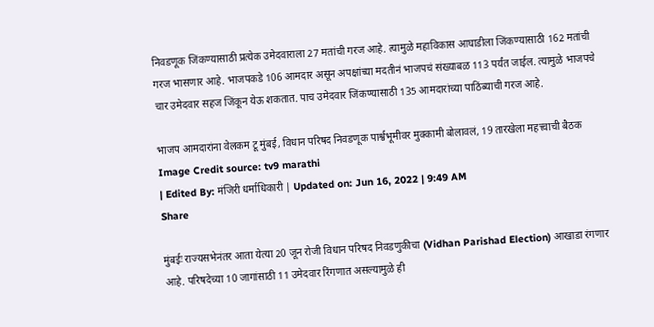निवडणूक जिंकण्यासाठी प्रत्येक उमेदवाराला 27 मतांची गरज आहे. त्यामुळे महाविकास आघाडीला जिंकण्यासाठी 162 मतांची गरज भासणार आहे. भाजपकडे 106 आमदार असून अपक्षांच्या मदतीनं भाजपचं संख्याबळ 113 पर्यंत जाईल. त्यामुळे भाजपचे चार उमेदवार सहज जिंकून येऊ शकतात. पाच उमेदवार जिंकण्यासाठी 135 आमदारांच्या पाठिंब्याची गरज आहे.

भाजप आमदारांना वेलकम टू मुंबई, विधान परिषद निवडणूक पार्श्वभूमीवर मुक्कामी बोलावलं, 19 तारखेला महत्त्वाची बैठक
Image Credit source: tv9 marathi
| Edited By: मंजिरी धर्माधिकारी | Updated on: Jun 16, 2022 | 9:49 AM
Share

मुंबईः राज्यसभेनंतर आता येत्या 20 जून रोजी विधान परिषद निवडणुकीचा (Vidhan Parishad Election) आखाडा रंगणार आहे. परिषदेच्या 10 जागांसाठी 11 उमेदवार रिंगणात असल्यामुळे ही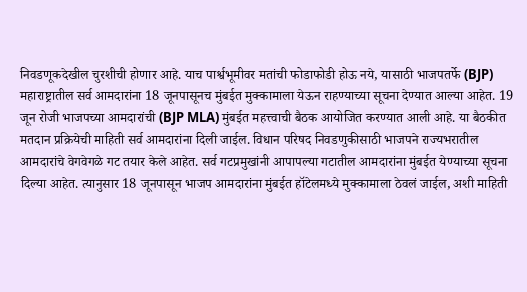निवडणूकदेखील चुरशीची होणार आहे. याच पार्श्वभूमीवर मतांची फोडाफोडी होऊ नये, यासाठी भाजपतर्फे (BJP) महाराष्ट्रातील सर्व आमदारांना 18 जूनपासूनच मुंबईत मुक्कामाला येऊन राहण्याच्या सूचना देण्यात आल्या आहेत. 19 जून रोजी भाजपच्या आमदारांची (BJP MLA) मुंबईत महत्त्वाची बैठक आयोजित करण्यात आली आहे. या बैठकीत मतदान प्रक्रियेची माहिती सर्व आमदारांना दिली जाईल. विधान परिषद निवडणुकीसाठी भाजपने राज्यभरातील आमदारांचे वेगवेगळे गट तयार केले आहेत. सर्व गटप्रमुखांनी आपापल्या गटातील आमदारांना मुंबईत येण्याच्या सूचना दिल्या आहेत. त्यानुसार 18 जूनपासून भाजप आमदारांना मुंबईत हॉटेलमध्ये मुक्कामाला ठेवलं जाईल, अशी माहिती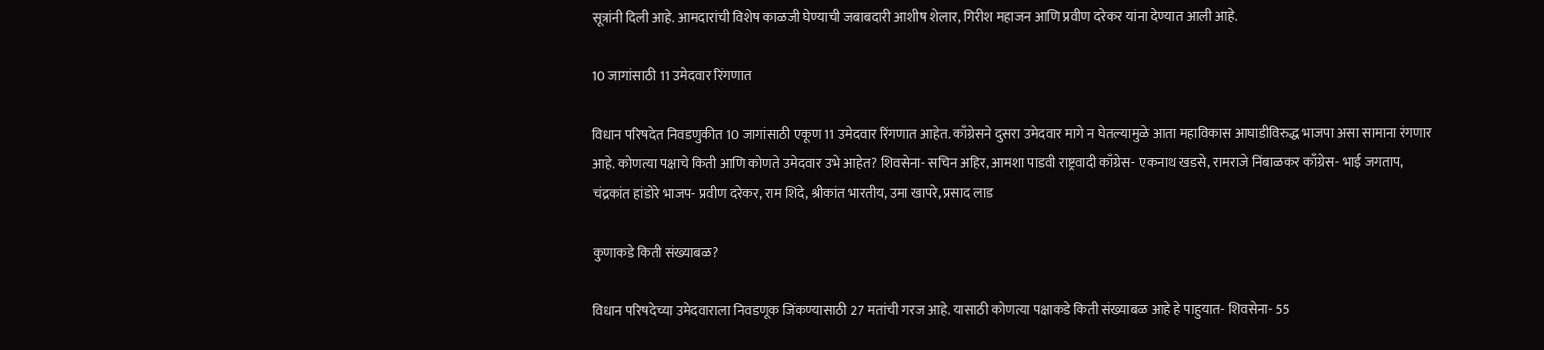सूत्रांनी दिली आहे. आमदारांची विशेष काळजी घेण्याची जबाबदारी आशीष शेलार, गिरीश महाजन आणि प्रवीण दरेकर यांना देण्यात आली आहे.

10 जागांसाठी 11 उमेदवार रिंगणात

विधान परिषदेत निवडणुकीत 10 जागांसाठी एकूण 11 उमेदवार रिंगणात आहेत. काँग्रेसने दुसरा उमेदवार मागे न घेतल्यामुळे आता महाविकास आघाडीविरुद्ध भाजपा असा सामाना रंगणार आहे. कोणत्या पक्षाचे किती आणि कोणते उमेदवार उभे आहेत? शिवसेना- सचिन अहिर, आमशा पाडवी राष्ट्रवादी काँग्रेस- एकनाथ खडसे, रामराजे निंबाळकर काँग्रेस- भाई जगताप, चंद्रकांत हांडोरे भाजप- प्रवीण दरेकर, राम शिंदे, श्रीकांत भारतीय, उमा खापरे, प्रसाद लाड

कुणाकडे किती संख्याबळ?

विधान परिषदेच्या उमेदवाराला निवडणूक जिंकण्यासाठी 27 मतांची गरज आहे. यासाठी कोणत्या पक्षाकडे किती संख्याबळ आहे हे पाहुयात- शिवसेना- 55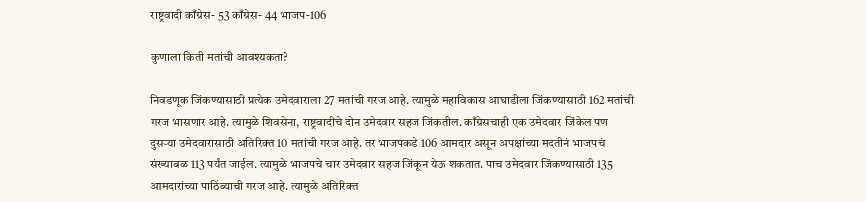राष्ट्रवादी काँग्रेस- 53 काँग्रेस- 44 भाजप-106

कुणाला किती मतांची आवश्यकता?

निवडणूक जिंकण्यासाठी प्रत्येक उमेदवाराला 27 मतांची गरज आहे. त्यामुळे महाविकास आघाडीला जिंकण्यासाठी 162 मतांची गरज भासणार आहे. त्यामुळे शिवसेना, राष्ट्रवादीचे दोन उमेदवार सहज जिंकतील. काँग्रेसचाही एक उमेदवार जिंकेल पण दुसऱ्या उमेदवारासाठी अतिरिक्त 10 मतांची गरज आहे. तर भाजपकडे 106 आमदार असून अपक्षांच्या मदतीनं भाजपचं संख्याबळ 113 पर्यंत जाईल. त्यामुळे भाजपचे चार उमेदवार सहज जिंकून येऊ शकतात. पाच उमेदवार जिंकण्यासाठी 135 आमदारांच्या पाठिंब्याची गरज आहे. त्यामुळे अतिरिक्त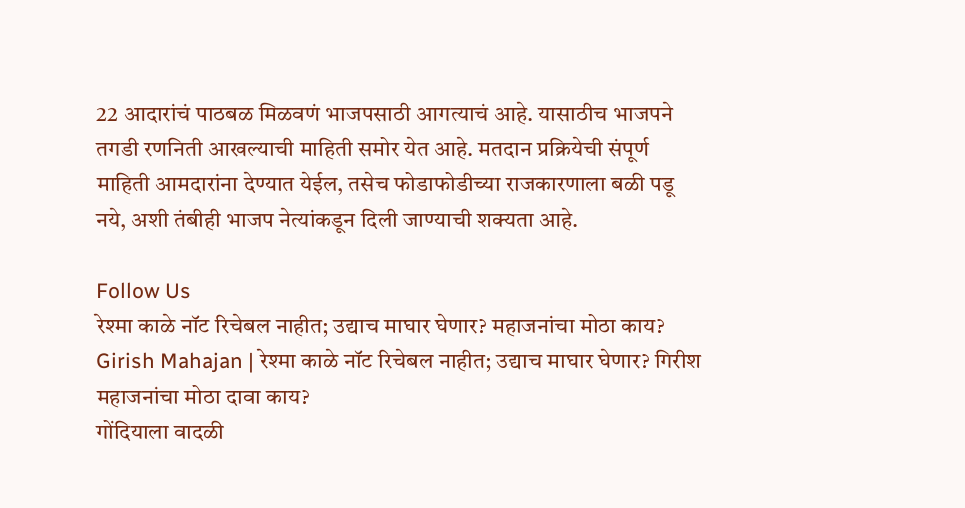22 आदारांचं पाठबळ मिळवणं भाजपसाठी आगत्याचं आहे. यासाठीच भाजपने तगडी रणनिती आखल्याची माहिती समोर येत आहे. मतदान प्रक्रियेची संपूर्ण माहिती आमदारांना देण्यात येईल, तसेच फोडाफोडीच्या राजकारणाला बळी पडू नये, अशी तंबीही भाजप नेत्यांकडून दिली जाण्याची शक्यता आहे.

Follow Us
रेश्मा काळे नॉट रिचेबल नाहीत; उद्याच माघार घेणार? महाजनांचा मोठा काय?
Girish Mahajan | रेश्मा काळे नॉट रिचेबल नाहीत; उद्याच माघार घेणार? गिरीश महाजनांचा मोठा दावा काय?
गोंदियाला वादळी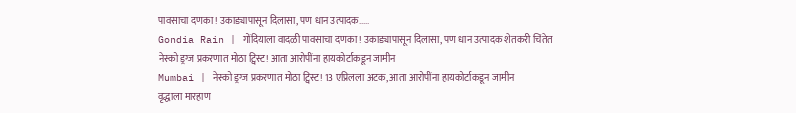पावसाचा दणका! उकाड्यापासून दिलासा, पण धान उत्पादक.....
Gondia Rain | गोंदियाला वादळी पावसाचा दणका! उकाड्यापासून दिलासा, पण धान उत्पादक शेतकरी चिंतेत
नेस्को ड्रग्ज प्रकरणात मोठा ट्विस्ट! आता आरोपींना हायकोर्टाकडून जामीन
Mumbai | नेस्को ड्रग्ज प्रकरणात मोठा ट्विस्ट! 13 एप्रिलला अटक, आता आरोपींना हायकोर्टाकडून जामीन
वृद्धाला मारहाण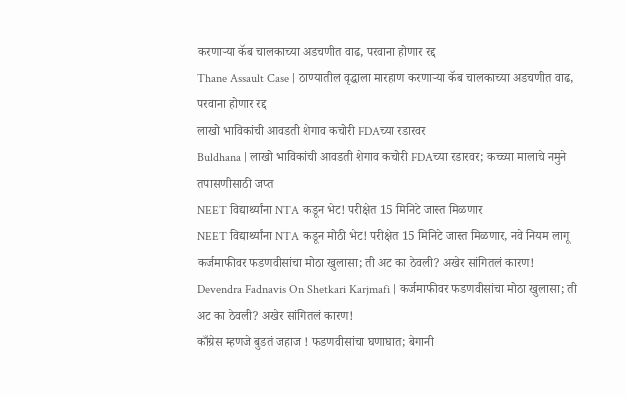करणाऱ्या कॅब चालकाच्या अडचणीत वाढ, परवाना होणार रद्द
Thane Assault Case | ठाण्यातील वृद्धाला मारहाण करणाऱ्या कॅब चालकाच्या अडचणीत वाढ, परवाना होणार रद्द
लाखो भाविकांची आवडती शेगाव कचोरी FDAच्या रडारवर
Buldhana | लाखो भाविकांची आवडती शेगाव कचोरी FDAच्या रडारवर; कच्च्या मालाचे नमुने तपासणीसाठी जप्त
NEET विद्यार्थ्यांना NTA कडून भेट! परीक्षेत 15 मिनिटे जास्त मिळणार
NEET विद्यार्थ्यांना NTA कडून मोठी भेट! परीक्षेत 15 मिनिटे जास्त मिळणार, नवे नियम लागू
कर्जमाफीवर फडणवीसांचा मोठा खुलासा; ती अट का ठेवली? अखेर सांगितलं कारण!
Devendra Fadnavis On Shetkari Karjmafi | कर्जमाफीवर फडणवीसांचा मोठा खुलासा; ती अट का ठेवली? अखेर सांगितलं कारण!
काँग्रेस म्हणजे बुडतं जहाज ! फडणवीसांचा घणाघात; बेगानी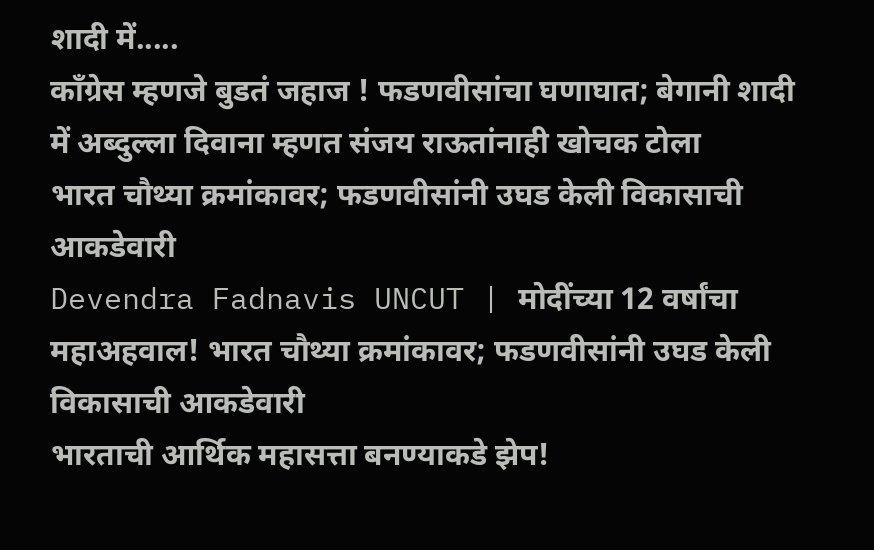शादी में.....
काँग्रेस म्हणजे बुडतं जहाज ! फडणवीसांचा घणाघात; बेगानी शादी में अब्दुल्ला दिवाना म्हणत संजय राऊतांनाही खोचक टोला
भारत चौथ्या क्रमांकावर; फडणवीसांनी उघड केली विकासाची आकडेवारी
Devendra Fadnavis UNCUT | मोदींच्या 12 वर्षांचा महाअहवाल! भारत चौथ्या क्रमांकावर; फडणवीसांनी उघड केली विकासाची आकडेवारी
भारताची आर्थिक महासत्ता बनण्याकडे झेप!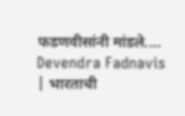फडणवीसांनी मांडले....
Devendra Fadnavis | भारताची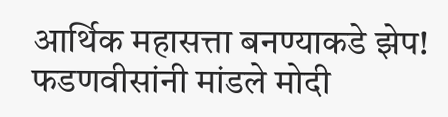आर्थिक महासत्ता बनण्याकडे झेप! फडणवीसांनी मांडले मोदी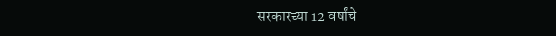सरकारच्या 12 वर्षांचे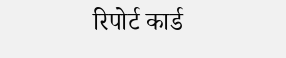रिपोर्ट कार्ड